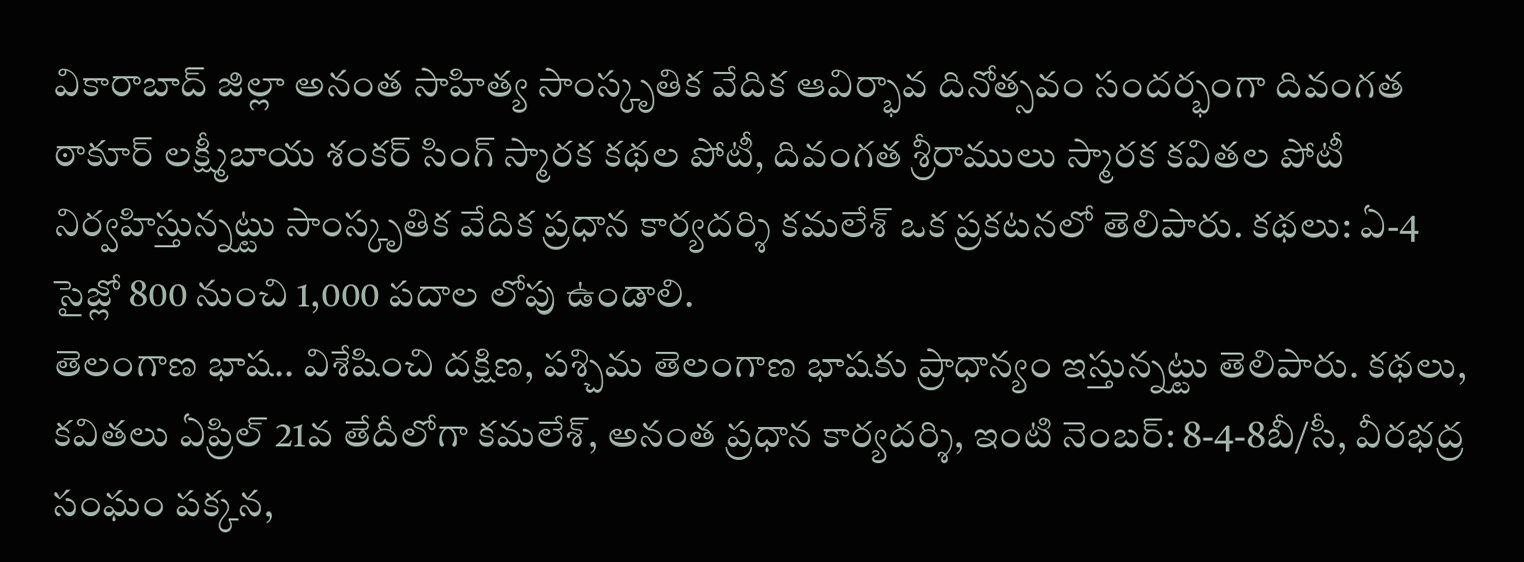వికారాబాద్ జిల్లా అనంత సాహిత్య సాంస్కృతిక వేదిక ఆవిర్భావ దినోత్సవం సందర్భంగా దివంగత ఠాకూర్ లక్ష్మీబాయ శంకర్ సింగ్ స్మారక కథల పోటీ, దివంగత శ్రీరాములు స్మారక కవితల పోటీ నిర్వహిస్తున్నట్టు సాంస్కృతిక వేదిక ప్రధాన కార్యదర్శి కమలేశ్ ఒక ప్రకటనలో తెలిపారు. కథలు: ఏ-4 సైజ్లో 800 నుంచి 1,000 పదాల లోపు ఉండాలి.
తెలంగాణ భాష.. విశేషించి దక్షిణ, పశ్చిమ తెలంగాణ భాషకు ప్రాధాన్యం ఇస్తున్నట్టు తెలిపారు. కథలు, కవితలు ఏప్రిల్ 21వ తేదీలోగా కమలేశ్, అనంత ప్రధాన కార్యదర్శి, ఇంటి నెంబర్: 8-4-8బీ/సీ, వీరభద్ర సంఘం పక్కన,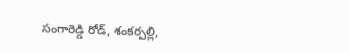సంగారెడ్డి రోడ్, శంకర్పల్లి,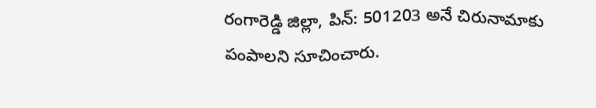రంగారెడ్డి జిల్లా, పిన్: 501203 అనే చిరునామాకు పంపాలని సూచించారు.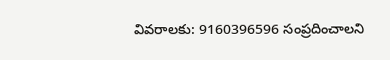వివరాలకు: 9160396596 సంప్రదించాలని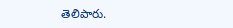తెలిపారు.